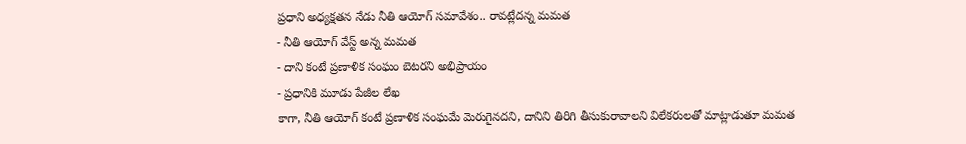ప్రధాని అధ్యక్షతన నేడు నీతి ఆయోగ్ సమావేశం.. రావట్లేదన్న మమత
- నీతి ఆయోగ్ వేస్ట్ అన్న మమత
- దాని కంటే ప్రణాళిక సంఘం బెటరని అభిప్రాయం
- ప్రధానికి మూడు పేజీల లేఖ
కాగా, నీతి ఆయోగ్ కంటే ప్రణాళిక సంఘమే మెరుగైనదని, దానిని తిరిగి తీసుకురావాలని విలేకరులతో మాట్లాడుతూ మమత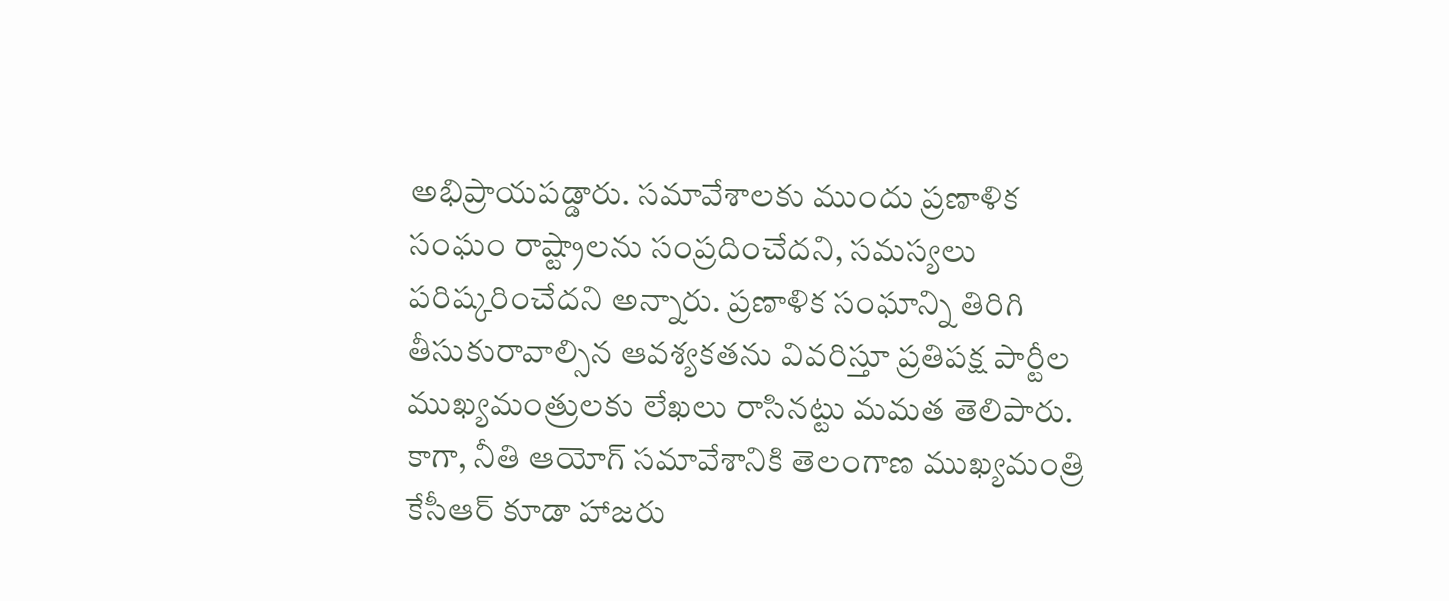అభిప్రాయపడ్డారు. సమావేశాలకు ముందు ప్రణాళిక సంఘం రాష్ట్రాలను సంప్రదించేదని, సమస్యలు పరిష్కరించేదని అన్నారు. ప్రణాళిక సంఘాన్ని తిరిగి తీసుకురావాల్సిన ఆవశ్యకతను వివరిస్తూ ప్రతిపక్ష పార్టీల ముఖ్యమంత్రులకు లేఖలు రాసినట్టు మమత తెలిపారు. కాగా, నీతి ఆయోగ్ సమావేశానికి తెలంగాణ ముఖ్యమంత్రి కేసీఆర్ కూడా హాజరు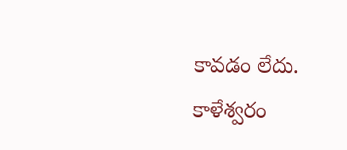కావడం లేదు. కాళేశ్వరం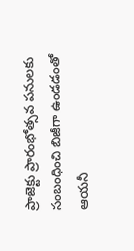ప్రాజెక్టు ప్రారంభోత్సవ పనులకు సంబంధించి బిజీగా ఉండడంతో ఆయనీ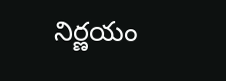నిర్ణయం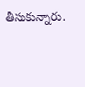తీసుకున్నారు.